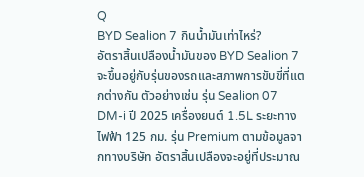Q
BYD Sealion 7 กินน้ำมันเท่าไหร่?
อัตราสิ้นเปลืองน้ำมันของ BYD Sealion 7 จะขึ้นอยู่กับรุ่นของรถและสภาพการขับขี่ที่แตกต่างกัน ตัวอย่างเช่น รุ่น Sealion 07 DM-i ปี 2025 เครื่องยนต์ 1.5L ระยะทางไฟฟ้า 125 กม. รุ่น Premium ตามข้อมูลจากทางบริษัท อัตราสิ้นเปลืองจะอยู่ที่ประมาณ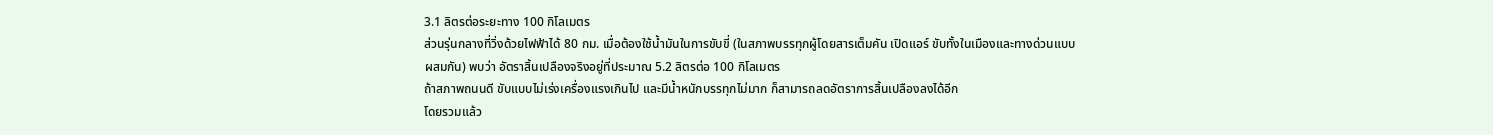3.1 ลิตรต่อระยะทาง 100 กิโลเมตร
ส่วนรุ่นกลางที่วิ่งด้วยไฟฟ้าได้ 80 กม. เมื่อต้องใช้น้ำมันในการขับขี่ (ในสภาพบรรทุกผู้โดยสารเต็มคัน เปิดแอร์ ขับทั้งในเมืองและทางด่วนแบบผสมกัน) พบว่า อัตราสิ้นเปลืองจริงอยู่ที่ประมาณ 5.2 ลิตรต่อ 100 กิโลเมตร
ถ้าสภาพถนนดี ขับแบบไม่เร่งเครื่องแรงเกินไป และมีน้ำหนักบรรทุกไม่มาก ก็สามารถลดอัตราการสิ้นเปลืองลงได้อีก
โดยรวมแล้ว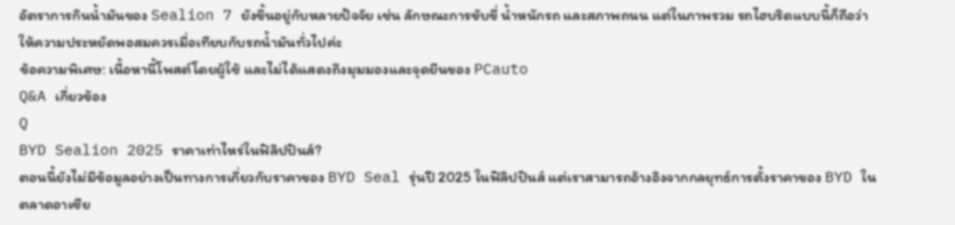อัตราการกินน้ำมันของ Sealion 7 ยังขึ้นอยู่กับหลายปัจจัย เช่น ลักษณะการขับขี่ น้ำหนักรถ และสภาพถนน แต่ในภาพรวม รถไฮบริดแบบนี้ก็ถือว่าให้ความประหยัดพอสมควรเมื่อเทียบกับรถน้ำมันทั่วไปค่ะ
ข้อความพิเศษ: เนื้อหานี้โพสต์โดยผู้ใช้ และไม่ได้แสดงถึงมุมมองและจุดยืนของ PCauto
Q&A เกี่ยวข้อง
Q
BYD Sealion 2025 ราคาเท่าไหร่ในฟิลิปปินส์?
ตอนนี้ยังไม่มีข้อมูลอย่างเป็นทางการเกี่ยวกับราคาของ BYD Seal รุ่นปี 2025 ในฟิลิปปินส์ แต่เราสามารถอ้างอิงจากกลยุทธ์การตั้งราคาของ BYD ในตลาดอาเซีย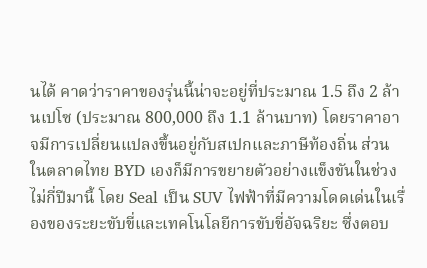นได้ คาดว่าราคาของรุ่นนี้น่าจะอยู่ที่ประมาณ 1.5 ถึง 2 ล้านเปโซ (ประมาณ 800,000 ถึง 1.1 ล้านบาท) โดยราคาอาจมีการเปลี่ยนแปลงขึ้นอยู่กับสเปกและภาษีท้องถิ่น ส่วนในตลาดไทย BYD เองก็มีการขยายตัวอย่างแข็งขันในช่วงไม่กี่ปีมานี้ โดย Seal เป็น SUV ไฟฟ้าที่มีความโดดเด่นในเรื่องของระยะขับขี่และเทคโนโลยีการขับขี่อัจฉริยะ ซึ่งตอบ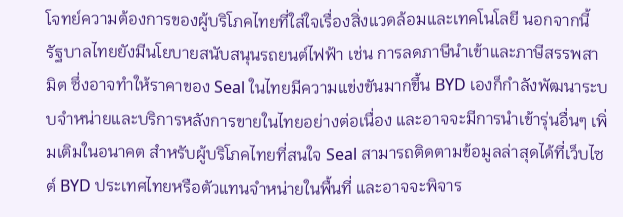โจทย์ความต้องการของผู้บริโภคไทยที่ใส่ใจเรื่องสิ่งแวดล้อมและเทคโนโลยี นอกจากนี้ รัฐบาลไทยยังมีนโยบายสนับสนุนรถยนต์ไฟฟ้า เช่น การลดภาษีนำเข้าและภาษีสรรพสามิต ซึ่งอาจทำให้ราคาของ Seal ในไทยมีความแข่งขันมากขึ้น BYD เองก็กำลังพัฒนาระบบจำหน่ายและบริการหลังการขายในไทยอย่างต่อเนื่อง และอาจจะมีการนำเข้ารุ่นอื่นๆ เพิ่มเติมในอนาคต สำหรับผู้บริโภคไทยที่สนใจ Seal สามารถติดตามข้อมูลล่าสุดได้ที่เว็บไซต์ BYD ประเทศไทยหรือตัวแทนจำหน่ายในพื้นที่ และอาจจะพิจาร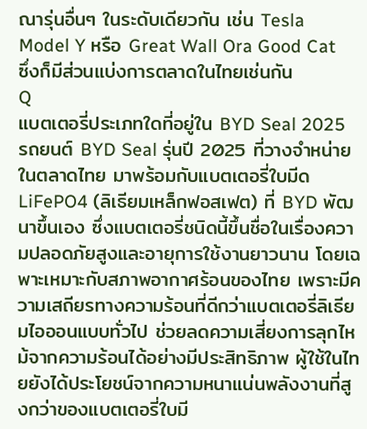ณารุ่นอื่นๆ ในระดับเดียวกัน เช่น Tesla Model Y หรือ Great Wall Ora Good Cat ซึ่งก็มีส่วนแบ่งการตลาดในไทยเช่นกัน
Q
แบตเตอรี่ประเภทใดที่อยู่ใน BYD Seal 2025
รถยนต์ BYD Seal รุ่นปี 2025 ที่วางจำหน่ายในตลาดไทย มาพร้อมกับแบตเตอรี่ใบมีด LiFePO4 (ลิเธียมเหล็กฟอสเฟต) ที่ BYD พัฒนาขึ้นเอง ซึ่งแบตเตอรี่ชนิดนี้ขึ้นชื่อในเรื่องความปลอดภัยสูงและอายุการใช้งานยาวนาน โดยเฉพาะเหมาะกับสภาพอากาศร้อนของไทย เพราะมีความเสถียรทางความร้อนที่ดีกว่าแบตเตอรี่ลิเธียมไอออนแบบทั่วไป ช่วยลดความเสี่ยงการลุกไหม้จากความร้อนได้อย่างมีประสิทธิภาพ ผู้ใช้ในไทยยังได้ประโยชน์จากความหนาแน่นพลังงานที่สูงกว่าของแบตเตอรี่ใบมี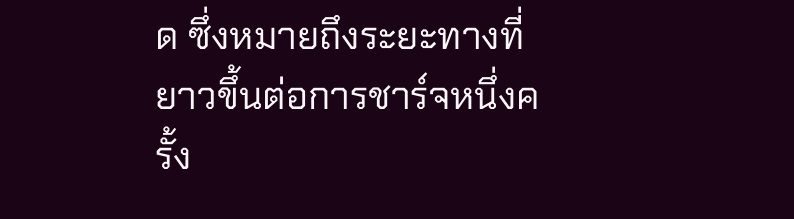ด ซึ่งหมายถึงระยะทางที่ยาวขึ้นต่อการชาร์จหนึ่งครั้ง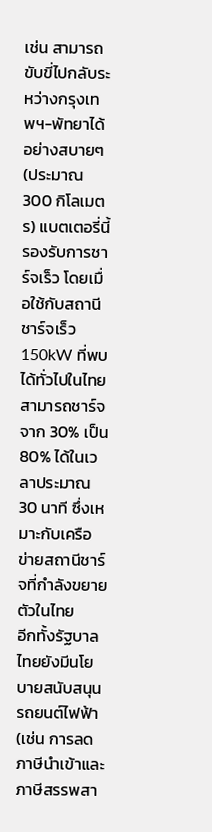เช่น สามารถขับขี่ไปกลับระหว่างกรุงเทพฯ-พัทยาได้อย่างสบายๆ (ประมาณ 300 กิโลเมตร) แบตเตอรี่นี้รองรับการชาร์จเร็ว โดยเมื่อใช้กับสถานีชาร์จเร็ว 150kW ที่พบได้ทั่วไปในไทย สามารถชาร์จจาก 30% เป็น 80% ได้ในเวลาประมาณ 30 นาที ซึ่งเหมาะกับเครือข่ายสถานีชาร์จที่กำลังขยายตัวในไทย
อีกทั้งรัฐบาลไทยยังมีนโยบายสนับสนุนรถยนต์ไฟฟ้า (เช่น การลดภาษีนำเข้าและภาษีสรรพสา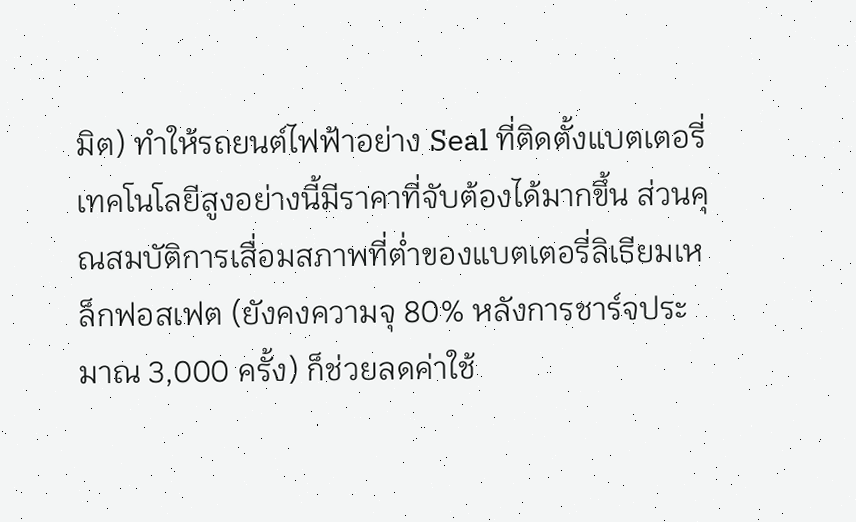มิต) ทำให้รถยนต์ไฟฟ้าอย่าง Seal ที่ติดตั้งแบตเตอรี่เทคโนโลยีสูงอย่างนี้มีราคาที่จับต้องได้มากขึ้น ส่วนคุณสมบัติการเสื่อมสภาพที่ต่ำของแบตเตอรี่ลิเธียมเหล็กฟอสเฟต (ยังคงความจุ 80% หลังการชาร์จประมาณ 3,000 ครั้ง) ก็ช่วยลดค่าใช้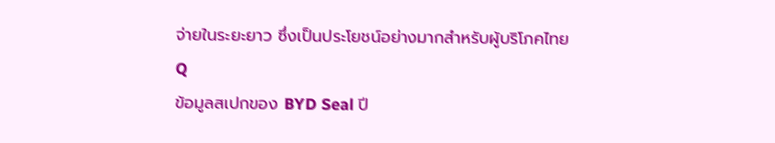จ่ายในระยะยาว ซึ่งเป็นประโยชน์อย่างมากสำหรับผู้บริโภคไทย
Q
ข้อมูลสเปกของ BYD Seal ปี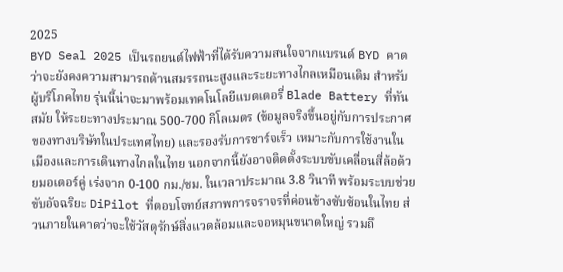2025
BYD Seal 2025 เป็นรถยนต์ไฟฟ้าที่ได้รับความสนใจจากแบรนด์ BYD คาดว่าจะยังคงความสามารถด้านสมรรถนะสูงและระยะทางไกลเหมือนเดิม สำหรับผู้บริโภคไทย รุ่นนี้น่าจะมาพร้อมเทคโนโลยีแบตเตอรี่ Blade Battery ที่ทันสมัย ให้ระยะทางประมาณ 500-700 กิโลเมตร (ข้อมูลจริงขึ้นอยู่กับการประกาศของทางบริษัทในประเทศไทย) และรองรับการชาร์จเร็ว เหมาะกับการใช้งานในเมืองและการเดินทางไกลในไทย นอกจากนี้ยังอาจติดตั้งระบบขับเคลื่อนสี่ล้อด้วยมอเตอร์คู่ เร่งจาก 0-100 กม./ชม. ในเวลาประมาณ 3.8 วินาที พร้อมระบบช่วยขับอัจฉริยะ DiPilot ที่ตอบโจทย์สภาพการจราจรที่ค่อนข้างซับซ้อนในไทย ส่วนภายในคาดว่าจะใช้วัสดุรักษ์สิ่งแวดล้อมและจอหมุนขนาดใหญ่ รวมถึ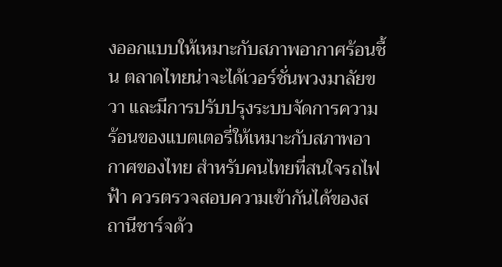งออกแบบให้เหมาะกับสภาพอากาศร้อนชื้น ตลาดไทยน่าจะได้เวอร์ชั่นพวงมาลัยขวา และมีการปรับปรุงระบบจัดการความร้อนของแบตเตอรี่ให้เหมาะกับสภาพอากาศของไทย สำหรับคนไทยที่สนใจรถไฟฟ้า ควรตรวจสอบความเข้ากันได้ของสถานีชาร์จด้ว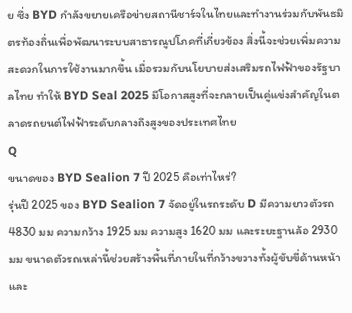ย ซึ่ง BYD กำลังขยายเครือข่ายสถานีชาร์จในไทยและทำงานร่วมกับพันธมิตรท้องถิ่นเพื่อพัฒนาระบบสาธารณูปโภคที่เกี่ยวข้อง สิ่งนี้จะช่วยเพิ่มความสะดวกในการใช้งานมากขึ้น เมื่อรวมกับนโยบายส่งเสริมรถไฟฟ้าของรัฐบาลไทย ทำให้ BYD Seal 2025 มีโอกาสสูงที่จะกลายเป็นคู่แข่งสำคัญในตลาดรถยนต์ไฟฟ้าระดับกลางถึงสูงของประเทศไทย
Q
ขนาดของ BYD Sealion 7 ปี 2025 คือเท่าไหร่?
รุ่นปี 2025 ของ BYD Sealion 7 จัดอยู่ในรถระดับ D มีความยาวตัวรถ 4830 มม ความกว้าง 1925 มม ความสูง 1620 มม และระยะฐานล้อ 2930 มม ขนาดตัวรถเหล่านี้ช่วยสร้างพื้นที่ภายในที่กว้างขวางทั้งผู้ขับขี่ด้านหน้าและ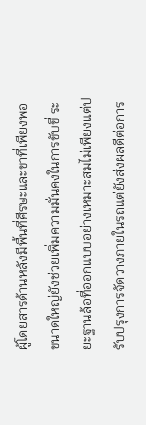ผู้โดยสารด้านหลังมีพื้นที่ศีรษะและขาที่เพียงพอ ขนาดใหญ่ยังช่วยเพิ่มความมั่นคงในการขับขี่ ระยะฐานล้อที่ออกแบบอย่างเหมาะสมไม่เพียงแต่ปรับปรุงการจัดวางภายในรถแต่ยังส่งผลดีต่อการ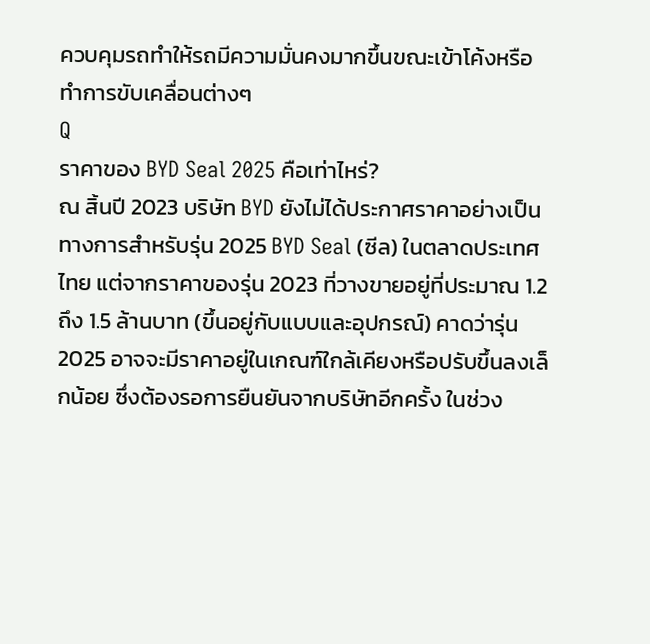ควบคุมรถทำให้รถมีความมั่นคงมากขึ้นขณะเข้าโค้งหรือทำการขับเคลื่อนต่างๆ
Q
ราคาของ BYD Seal 2025 คือเท่าไหร่?
ณ สิ้นปี 2023 บริษัท BYD ยังไม่ได้ประกาศราคาอย่างเป็นทางการสำหรับรุ่น 2025 BYD Seal (ซีล) ในตลาดประเทศไทย แต่จากราคาของรุ่น 2023 ที่วางขายอยู่ที่ประมาณ 1.2 ถึง 1.5 ล้านบาท (ขึ้นอยู่กับแบบและอุปกรณ์) คาดว่ารุ่น 2025 อาจจะมีราคาอยู่ในเกณฑ์ใกล้เคียงหรือปรับขึ้นลงเล็กน้อย ซึ่งต้องรอการยืนยันจากบริษัทอีกครั้ง ในช่วง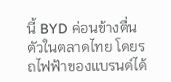นี้ BYD ค่อนข้างตื่นตัวในตลาดไทย โดยรถไฟฟ้าของแบรนด์ได้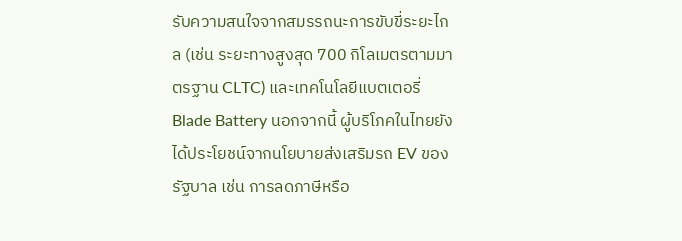รับความสนใจจากสมรรถนะการขับขี่ระยะไกล (เช่น ระยะทางสูงสุด 700 กิโลเมตรตามมาตรฐาน CLTC) และเทคโนโลยีแบตเตอรี่ Blade Battery นอกจากนี้ ผู้บริโภคในไทยยังได้ประโยชน์จากนโยบายส่งเสริมรถ EV ของรัฐบาล เช่น การลดภาษีหรือ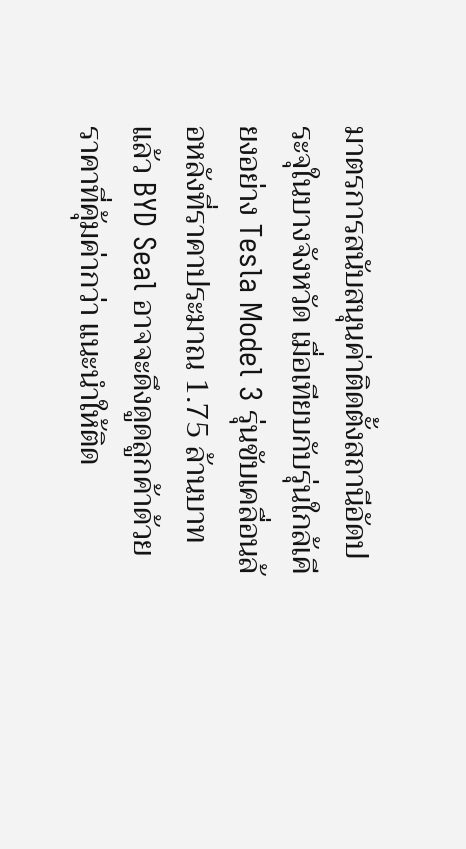มาตรการสนับสนุนค่าติดตั้งสถานีอัดประจุในบางจังหวัด เมื่อเทียบกับรุ่นใกล้เคียงอย่าง Tesla Model 3 รุ่นขับเคลื่อนล้อหลังที่ราคาประมาณ 1.75 ล้านบาท แล้ว BYD Seal อาจจะดึงดูดลูกค้าด้วยราคาที่คุ้มค่ากว่า แนะนำให้ติด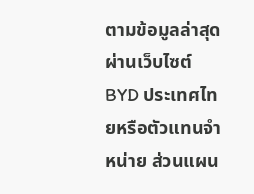ตามข้อมูลล่าสุดผ่านเว็บไซต์ BYD ประเทศไทยหรือตัวแทนจำหน่าย ส่วนแผน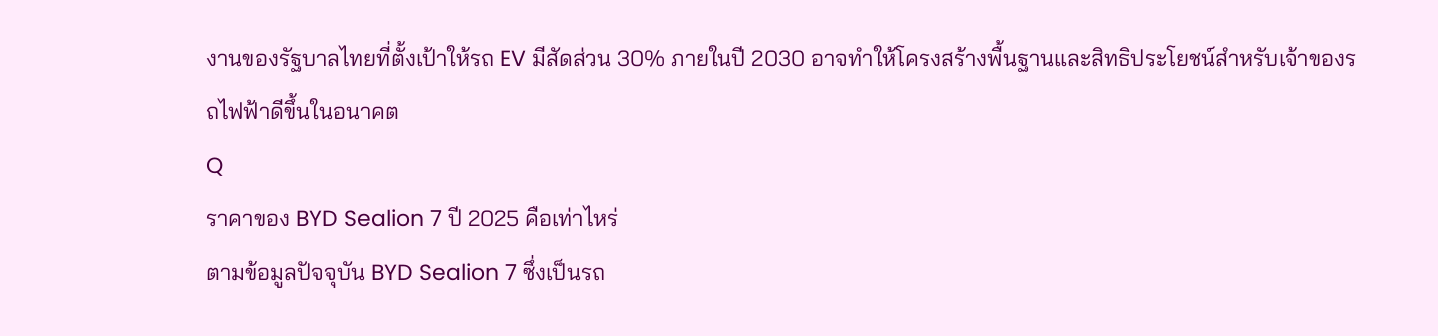งานของรัฐบาลไทยที่ตั้งเป้าให้รถ EV มีสัดส่วน 30% ภายในปี 2030 อาจทำให้โครงสร้างพื้นฐานและสิทธิประโยชน์สำหรับเจ้าของรถไฟฟ้าดีขึ้นในอนาคต
Q
ราคาของ BYD Sealion 7 ปี 2025 คือเท่าไหร่
ตามข้อมูลปัจจุบัน BYD Sealion 7 ซึ่งเป็นรถ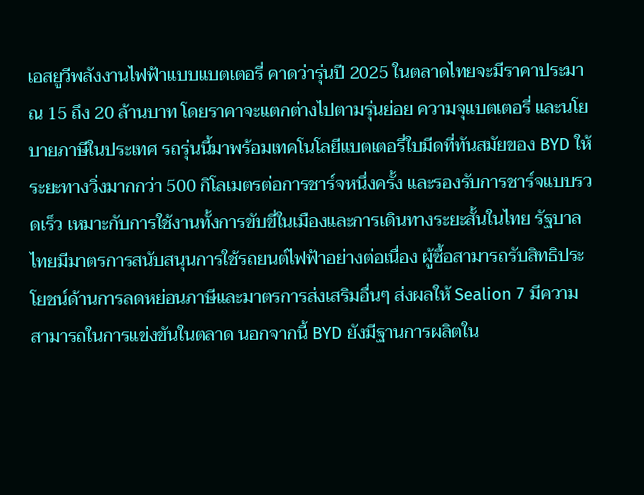เอสยูวีพลังงานไฟฟ้าแบบแบตเตอรี่ คาดว่ารุ่นปี 2025 ในตลาดไทยจะมีราคาประมาณ 15 ถึง 20 ล้านบาท โดยราคาจะแตกต่างไปตามรุ่นย่อย ความจุแบตเตอรี่ และนโยบายภาษีในประเทศ รถรุ่นนี้มาพร้อมเทคโนโลยีแบตเตอรี่ใบมีดที่ทันสมัยของ BYD ให้ระยะทางวิ่งมากกว่า 500 กิโลเมตรต่อการชาร์จหนึ่งครั้ง และรองรับการชาร์จแบบรวดเร็ว เหมาะกับการใช้งานทั้งการขับขี่ในเมืองและการเดินทางระยะสั้นในไทย รัฐบาลไทยมีมาตรการสนับสนุนการใช้รถยนต์ไฟฟ้าอย่างต่อเนื่อง ผู้ซื้อสามารถรับสิทธิประโยชน์ด้านการลดหย่อนภาษีและมาตรการส่งเสริมอื่นๆ ส่งผลให้ Sealion 7 มีความสามารถในการแข่งขันในตลาด นอกจากนี้ BYD ยังมีฐานการผลิตใน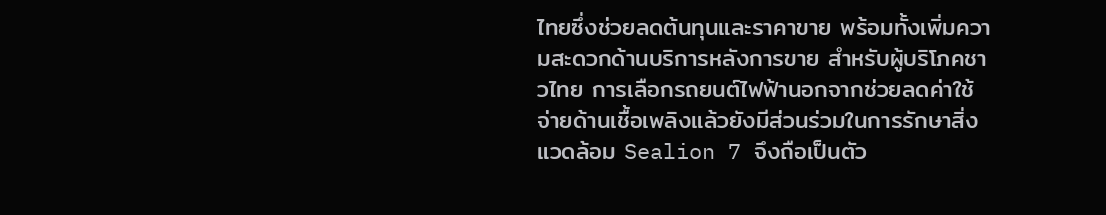ไทยซึ่งช่วยลดต้นทุนและราคาขาย พร้อมทั้งเพิ่มความสะดวกด้านบริการหลังการขาย สำหรับผู้บริโภคชาวไทย การเลือกรถยนต์ไฟฟ้านอกจากช่วยลดค่าใช้จ่ายด้านเชื้อเพลิงแล้วยังมีส่วนร่วมในการรักษาสิ่งแวดล้อม Sealion 7 จึงถือเป็นตัว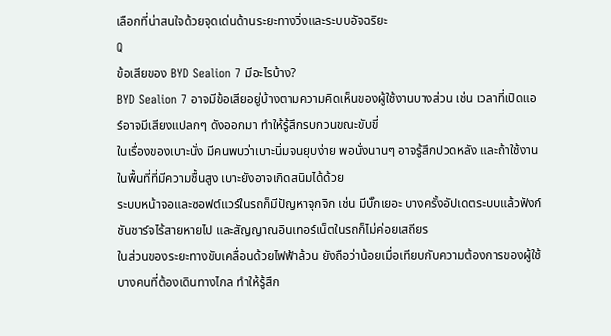เลือกที่น่าสนใจด้วยจุดเด่นด้านระยะทางวิ่งและระบบอัจฉริยะ
Q
ข้อเสียของ BYD Sealion 7 มีอะไรบ้าง?
BYD Sealion 7 อาจมีข้อเสียอยู่บ้างตามความคิดเห็นของผู้ใช้งานบางส่วน เช่น เวลาที่เปิดแอร์อาจมีเสียงแปลกๆ ดังออกมา ทำให้รู้สึกรบกวนขณะขับขี่
ในเรื่องของเบาะนั่ง มีคนพบว่าเบาะนิ่มจนยุบง่าย พอนั่งนานๆ อาจรู้สึกปวดหลัง และถ้าใช้งานในพื้นที่ที่มีความชื้นสูง เบาะยังอาจเกิดสนิมได้ด้วย
ระบบหน้าจอและซอฟต์แวร์ในรถก็มีปัญหาจุกจิก เช่น มีบั๊กเยอะ บางครั้งอัปเดตระบบแล้วฟังก์ชันชาร์จไร้สายหายไป และสัญญาณอินเทอร์เน็ตในรถก็ไม่ค่อยเสถียร
ในส่วนของระยะทางขับเคลื่อนด้วยไฟฟ้าล้วน ยังถือว่าน้อยเมื่อเทียบกับความต้องการของผู้ใช้บางคนที่ต้องเดินทางไกล ทำให้รู้สึก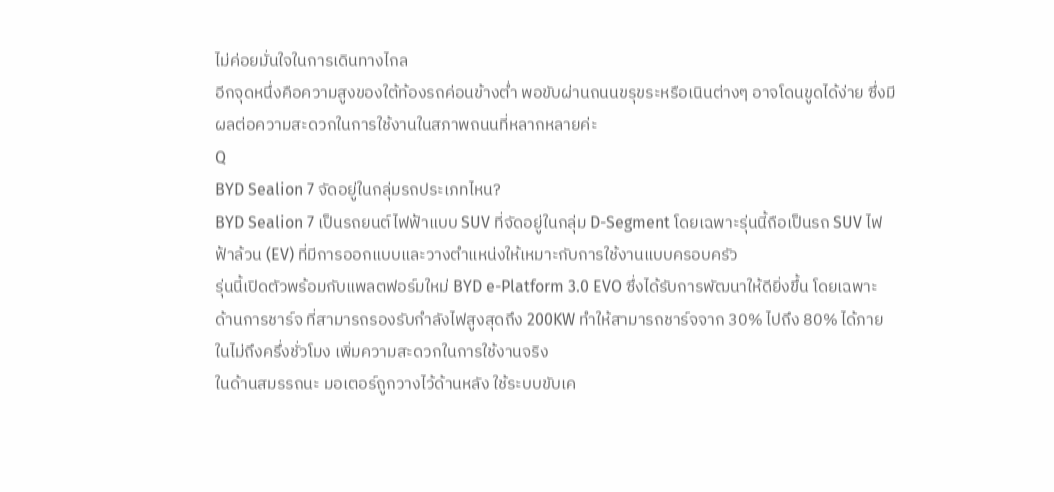ไม่ค่อยมั่นใจในการเดินทางไกล
อีกจุดหนึ่งคือความสูงของใต้ท้องรถค่อนข้างต่ำ พอขับผ่านถนนขรุขระหรือเนินต่างๆ อาจโดนขูดได้ง่าย ซึ่งมีผลต่อความสะดวกในการใช้งานในสภาพถนนที่หลากหลายค่ะ
Q
BYD Sealion 7 จัดอยู่ในกลุ่มรถประเภทไหน?
BYD Sealion 7 เป็นรถยนต์ไฟฟ้าแบบ SUV ที่จัดอยู่ในกลุ่ม D-Segment โดยเฉพาะรุ่นนี้ถือเป็นรถ SUV ไฟฟ้าล้วน (EV) ที่มีการออกแบบและวางตำแหน่งให้เหมาะกับการใช้งานแบบครอบครัว
รุ่นนี้เปิดตัวพร้อมกับแพลตฟอร์มใหม่ BYD e-Platform 3.0 EVO ซึ่งได้รับการพัฒนาให้ดียิ่งขึ้น โดยเฉพาะด้านการชาร์จ ที่สามารถรองรับกำลังไฟสูงสุดถึง 200KW ทำให้สามารถชาร์จจาก 30% ไปถึง 80% ได้ภายในไม่ถึงครึ่งชั่วโมง เพิ่มความสะดวกในการใช้งานจริง
ในด้านสมรรถนะ มอเตอร์ถูกวางไว้ด้านหลัง ใช้ระบบขับเค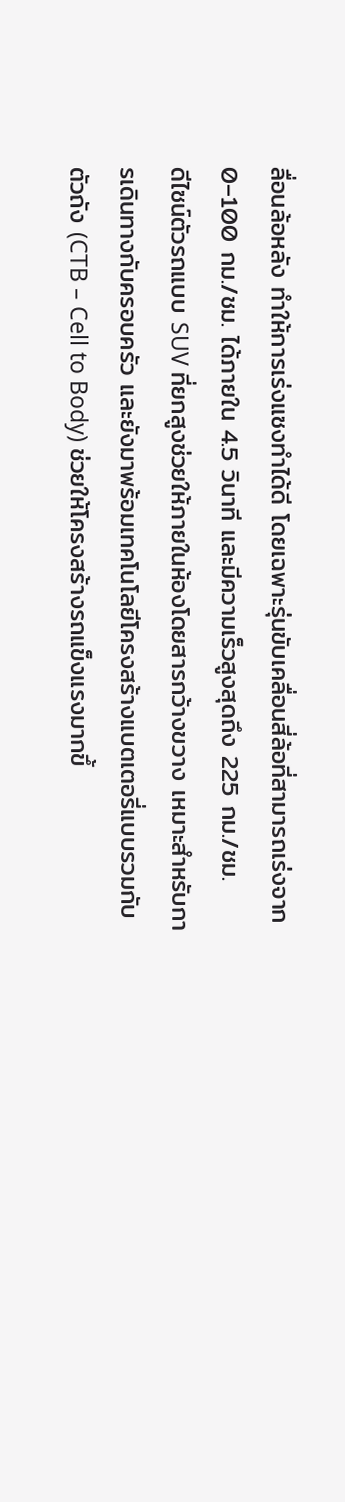ลื่อนล้อหลัง ทำให้การเร่งแซงทำได้ดี โดยเฉพาะรุ่นขับเคลื่อนสี่ล้อที่สามารถเร่งจาก 0–100 กม./ชม. ได้ภายใน 4.5 วินาที และมีความเร็วสูงสุดถึง 225 กม./ชม.
ดีไซน์ตัวรถแบบ SUV ที่ยกสูงช่วยให้ภายในห้องโดยสารกว้างขวาง เหมาะสำหรับการเดินทางกับครอบครัว และยังมาพร้อมเทคโนโลยีโครงสร้างแบตเตอรี่แบบรวมกับตัวถัง (CTB – Cell to Body) ช่วยให้โครงสร้างรถแข็งแรงมากขึ้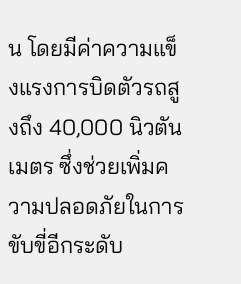น โดยมีค่าความแข็งแรงการบิดตัวรถสูงถึง 40,000 นิวตันเมตร ซึ่งช่วยเพิ่มความปลอดภัยในการขับขี่อีกระดับ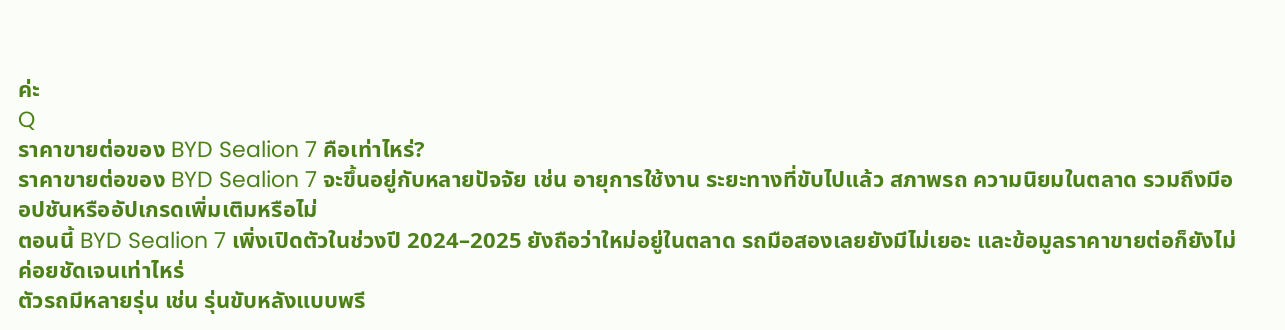ค่ะ
Q
ราคาขายต่อของ BYD Sealion 7 คือเท่าไหร่?
ราคาขายต่อของ BYD Sealion 7 จะขึ้นอยู่กับหลายปัจจัย เช่น อายุการใช้งาน ระยะทางที่ขับไปแล้ว สภาพรถ ความนิยมในตลาด รวมถึงมีออปชันหรืออัปเกรดเพิ่มเติมหรือไม่
ตอนนี้ BYD Sealion 7 เพิ่งเปิดตัวในช่วงปี 2024–2025 ยังถือว่าใหม่อยู่ในตลาด รถมือสองเลยยังมีไม่เยอะ และข้อมูลราคาขายต่อก็ยังไม่ค่อยชัดเจนเท่าไหร่
ตัวรถมีหลายรุ่น เช่น รุ่นขับหลังแบบพรี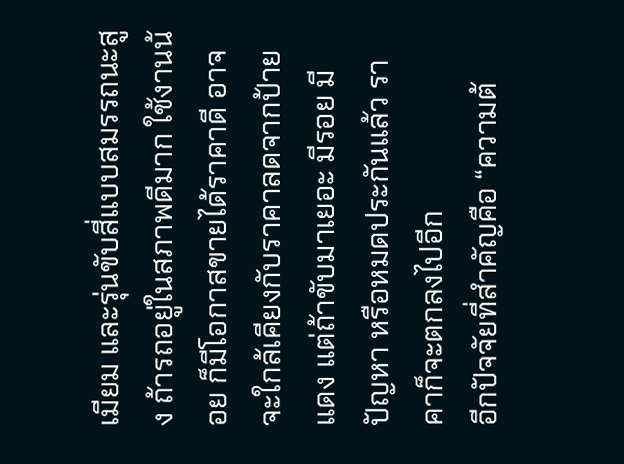เมียม และรุ่นขับสี่แบบสมรรถนะสูง ถ้ารถอยู่ในสภาพดีมาก ใช้งานน้อย ก็มีโอกาสขายได้ราคาดี อาจจะใกล้เคียงกับราคาลดจากป้ายแดง แต่ถ้าขับมาเยอะ มีรอย มีปัญหา หรือหมดประกันแล้ว ราคาก็จะตกลงไปอีก
อีกปัจจัยที่สำคัญคือ “ความต้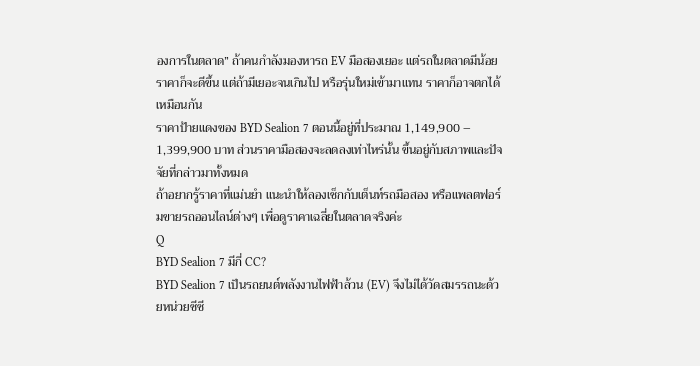องการในตลาด” ถ้าคนกำลังมองหารถ EV มือสองเยอะ แต่รถในตลาดมีน้อย ราคาก็จะดีขึ้น แต่ถ้ามีเยอะจนเกินไป หรือรุ่นใหม่เข้ามาแทน ราคาก็อาจตกได้เหมือนกัน
ราคาป้ายแดงของ BYD Sealion 7 ตอนนี้อยู่ที่ประมาณ 1,149,900 – 1,399,900 บาท ส่วนราคามือสองจะลดลงเท่าไหร่นั้น ขึ้นอยู่กับสภาพและปัจจัยที่กล่าวมาทั้งหมด
ถ้าอยากรู้ราคาที่แม่นยำ แนะนำให้ลองเช็กกับเต็นท์รถมือสอง หรือแพลตฟอร์มขายรถออนไลน์ต่างๆ เพื่อดูราคาเฉลี่ยในตลาดจริงค่ะ
Q
BYD Sealion 7 มีกี่ CC?
BYD Sealion 7 เป็นรถยนต์พลังงานไฟฟ้าล้วน (EV) จึงไม่ได้วัดสมรรถนะด้วยหน่วยซีซี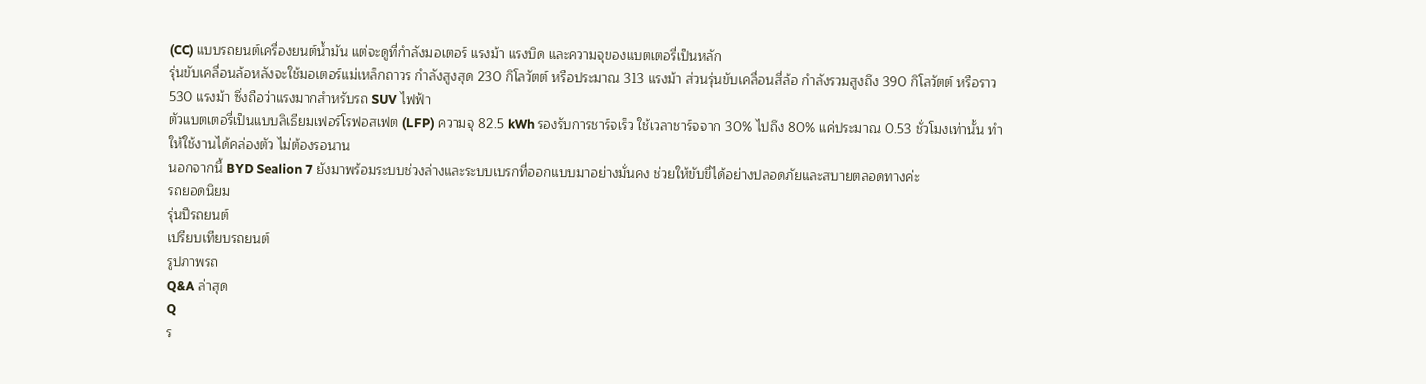(CC) แบบรถยนต์เครื่องยนต์น้ำมัน แต่จะดูที่กำลังมอเตอร์ แรงม้า แรงบิด และความจุของแบตเตอรี่เป็นหลัก
รุ่นขับเคลื่อนล้อหลังจะใช้มอเตอร์แม่เหล็กถาวร กำลังสูงสุด 230 กิโลวัตต์ หรือประมาณ 313 แรงม้า ส่วนรุ่นขับเคลื่อนสี่ล้อ กำลังรวมสูงถึง 390 กิโลวัตต์ หรือราว 530 แรงม้า ซึ่งถือว่าแรงมากสำหรับรถ SUV ไฟฟ้า
ตัวแบตเตอรี่เป็นแบบลิเธียมเฟอร์โรฟอสเฟต (LFP) ความจุ 82.5 kWh รองรับการชาร์จเร็ว ใช้เวลาชาร์จจาก 30% ไปถึง 80% แค่ประมาณ 0.53 ชั่วโมงเท่านั้น ทำให้ใช้งานได้คล่องตัว ไม่ต้องรอนาน
นอกจากนี้ BYD Sealion 7 ยังมาพร้อมระบบช่วงล่างและระบบเบรกที่ออกแบบมาอย่างมั่นคง ช่วยให้ขับขี่ได้อย่างปลอดภัยและสบายตลอดทางค่ะ
รถยอดนิยม
รุ่นปีรถยนต์
เปรียบเทียบรถยนต์
รูปภาพรถ
Q&A ล่าสุด
Q
ร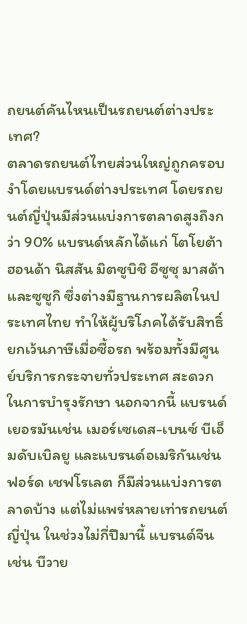ถยนต์คันไหนเป็นรถยนต์ต่างประเทศ?
ตลาดรถยนต์ไทยส่วนใหญ่ถูกครอบงำโดยแบรนด์ต่างประเทศ โดยรถยนต์ญี่ปุ่นมีส่วนแบ่งการตลาดสูงถึงกว่า 90% แบรนด์หลักได้แก่ โตโยต้า ฮอนด้า นิสสัน มิตซูบิชิ อีซูซุ มาสด้า และซูซูกิ ซึ่งต่างมีฐานการผลิตในประเทศไทย ทำให้ผู้บริโภคได้รับสิทธิ์ยกเว้นภาษีเมื่อซื้อรถ พร้อมทั้งมีศูนย์บริการกระจายทั่วประเทศ สะดวกในการบำรุงรักษา นอกจากนี้ แบรนด์เยอรมันเช่น เมอร์เซเดส-เบนซ์ บีเอ็มดับเบิลยู และแบรนด์อเมริกันเช่น ฟอร์ด เชฟโรเลต ก็มีส่วนแบ่งการตลาดบ้าง แต่ไม่แพร่หลายเท่ารถยนต์ญี่ปุ่น ในช่วงไม่กี่ปีมานี้ แบรนด์จีนเช่น บีวาย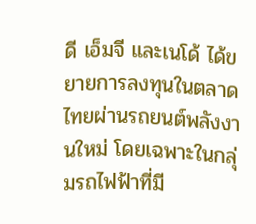ดี เอ็มจี และเนโด้ ได้ขยายการลงทุนในตลาดไทยผ่านรถยนต์พลังงานใหม่ โดยเฉพาะในกลุ่มรถไฟฟ้าที่มี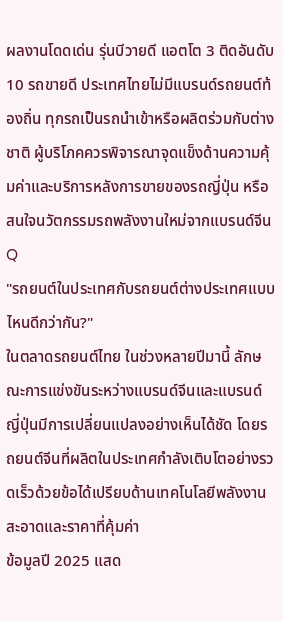ผลงานโดดเด่น รุ่นบีวายดี แอตโต 3 ติดอันดับ 10 รถขายดี ประเทศไทยไม่มีแบรนด์รถยนต์ท้องถิ่น ทุกรถเป็นรถนำเข้าหรือผลิตร่วมกับต่างชาติ ผู้บริโภคควรพิจารณาจุดแข็งด้านความคุ้มค่าและบริการหลังการขายของรถญี่ปุ่น หรือสนใจนวัตกรรมรถพลังงานใหม่จากแบรนด์จีน
Q
"รถยนต์ในประเทศกับรถยนต์ต่างประเทศแบบไหนดีกว่ากัน?"
ในตลาดรถยนต์ไทย ในช่วงหลายปีมานี้ ลักษณะการแข่งขันระหว่างแบรนด์จีนและแบรนด์ญี่ปุ่นมีการเปลี่ยนแปลงอย่างเห็นได้ชัด โดยรถยนต์จีนที่ผลิตในประเทศกำลังเติบโตอย่างรวดเร็วด้วยข้อได้เปรียบด้านเทคโนโลยีพลังงานสะอาดและราคาที่คุ้มค่า
ข้อมูลปี 2025 แสด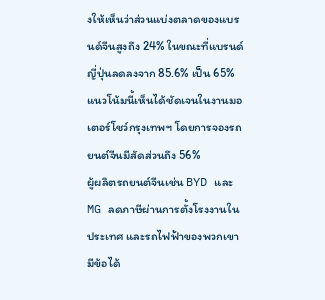งให้เห็นว่าส่วนแบ่งตลาดของแบรนด์จีนสูงถึง 24% ในขณะที่แบรนด์ญี่ปุ่นลดลงจาก 85.6% เป็น 65% แนวโน้มนี้เห็นได้ชัดเจนในงานมอเตอร์โชว์กรุงเทพฯ โดยการจองรถยนต์จีนมีสัดส่วนถึง 56%
ผู้ผลิตรถยนต์จีนเช่น BYD และ MG ลดภาษีผ่านการตั้งโรงงานในประเทศ และรถไฟฟ้าของพวกเขามีข้อได้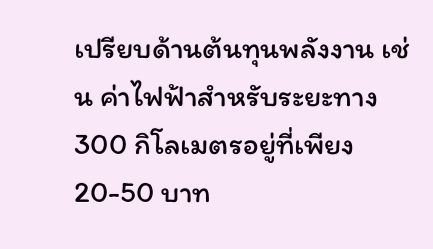เปรียบด้านต้นทุนพลังงาน เช่น ค่าไฟฟ้าสำหรับระยะทาง 300 กิโลเมตรอยู่ที่เพียง 20-50 บาท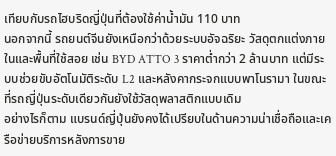เทียบกับรถไฮบริดญี่ปุ่นที่ต้องใช้ค่าน้ำมัน 110 บาท
นอกจากนี้ รถยนต์จีนยังเหนือกว่าด้วยระบบอัจฉริยะ วัสดุตกแต่งภายในและพื้นที่ใช้สอย เช่น BYD ATTO 3 ราคาต่ำกว่า 2 ล้านบาท แต่มีระบบช่วยขับอัตโนมัติระดับ L2 และหลังคากระจกแบบพาโนรามา ในขณะที่รถญี่ปุ่นระดับเดียวกันยังใช้วัสดุพลาสติกแบบเดิม
อย่างไรก็ตาม แบรนด์ญี่ปุ่นยังคงได้เปรียบในด้านความน่าเชื่อถือและเครือข่ายบริการหลังการขาย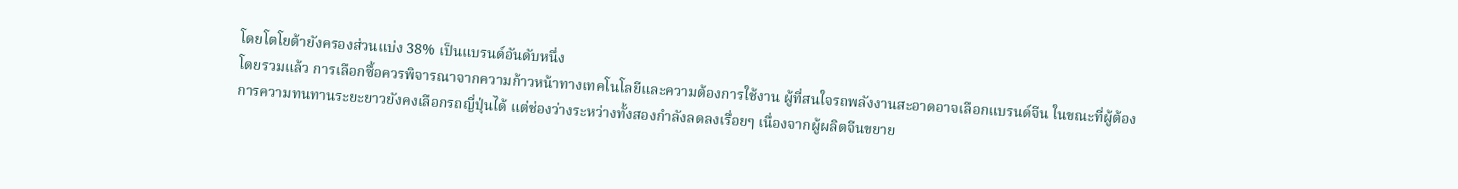โดยโตโยต้ายังครองส่วนแบ่ง 38% เป็นแบรนด์อันดับหนึ่ง
โดยรวมแล้ว การเลือกซื้อควรพิจารณาจากความก้าวหน้าทางเทคโนโลยีและความต้องการใช้งาน ผู้ที่สนใจรถพลังงานสะอาดอาจเลือกแบรนด์จีน ในขณะที่ผู้ต้องการความทนทานระยะยาวยังคงเลือกรถญี่ปุ่นได้ แต่ช่องว่างระหว่างทั้งสองกำลังลดลงเรื่อยๆ เนื่องจากผู้ผลิตจีนขยาย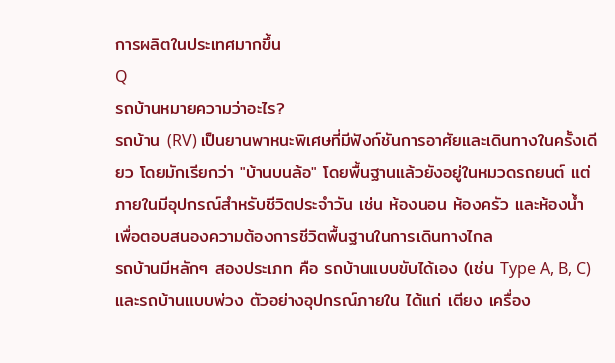การผลิตในประเทศมากขึ้น
Q
รถบ้านหมายความว่าอะไร?
รถบ้าน (RV) เป็นยานพาหนะพิเศษที่มีฟังก์ชันการอาศัยและเดินทางในครั้งเดียว โดยมักเรียกว่า "บ้านบนล้อ" โดยพื้นฐานแล้วยังอยู่ในหมวดรถยนต์ แต่ภายในมีอุปกรณ์สำหรับชีวิตประจำวัน เช่น ห้องนอน ห้องครัว และห้องน้ำ เพื่อตอบสนองความต้องการชีวิตพื้นฐานในการเดินทางไกล
รถบ้านมีหลักๆ สองประเภท คือ รถบ้านแบบขับได้เอง (เช่น Type A, B, C) และรถบ้านแบบพ่วง ตัวอย่างอุปกรณ์ภายใน ได้แก่ เตียง เครื่อง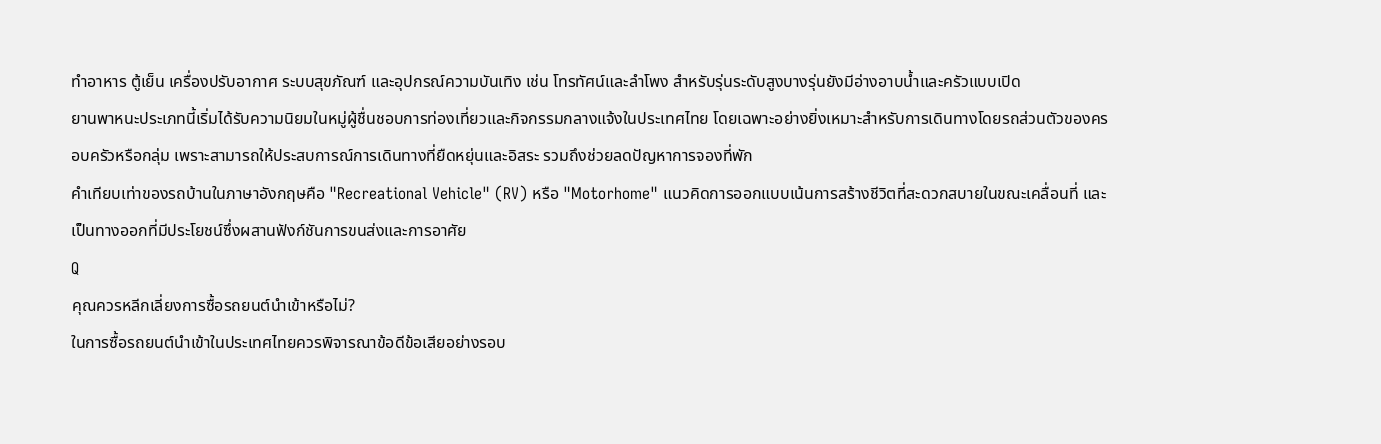ทำอาหาร ตู้เย็น เครื่องปรับอากาศ ระบบสุขภัณฑ์ และอุปกรณ์ความบันเทิง เช่น โทรทัศน์และลำโพง สำหรับรุ่นระดับสูงบางรุ่นยังมีอ่างอาบน้ำและครัวแบบเปิด
ยานพาหนะประเภทนี้เริ่มได้รับความนิยมในหมู่ผู้ชื่นชอบการท่องเที่ยวและกิจกรรมกลางแจ้งในประเทศไทย โดยเฉพาะอย่างยิ่งเหมาะสำหรับการเดินทางโดยรถส่วนตัวของครอบครัวหรือกลุ่ม เพราะสามารถให้ประสบการณ์การเดินทางที่ยืดหยุ่นและอิสระ รวมถึงช่วยลดปัญหาการจองที่พัก
คำเทียบเท่าของรถบ้านในภาษาอังกฤษคือ "Recreational Vehicle" (RV) หรือ "Motorhome" แนวคิดการออกแบบเน้นการสร้างชีวิตที่สะดวกสบายในขณะเคลื่อนที่ และเป็นทางออกที่มีประโยชน์ซึ่งผสานฟังก์ชันการขนส่งและการอาศัย
Q
คุณควรหลีกเลี่ยงการซื้อรถยนต์นำเข้าหรือไม่?
ในการซื้อรถยนต์นำเข้าในประเทศไทยควรพิจารณาข้อดีข้อเสียอย่างรอบ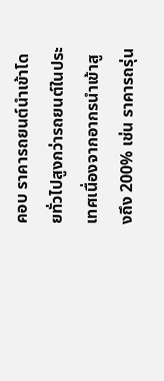คอบ ราคารถยนต์นำเข้าโดยทั่วไปสูงกว่ารถยนต์ในประเทศเนื่องจากอากรนำเข้าสูงถึง 200% เช่น ราคารถรุ่น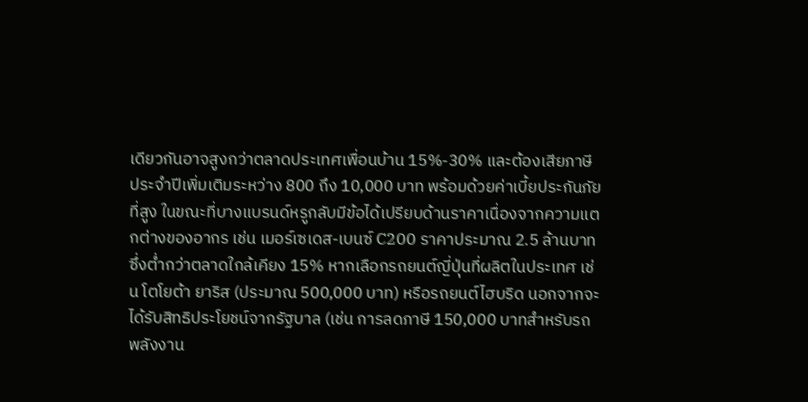เดียวกันอาจสูงกว่าตลาดประเทศเพื่อนบ้าน 15%-30% และต้องเสียภาษีประจำปีเพิ่มเติมระหว่าง 800 ถึง 10,000 บาท พร้อมด้วยค่าเบี้ยประกันภัยที่สูง ในขณะที่บางแบรนด์หรูกลับมีข้อได้เปรียบด้านราคาเนื่องจากความแตกต่างของอากร เช่น เมอร์เซเดส-เบนซ์ C200 ราคาประมาณ 2.5 ล้านบาท ซึ่งต่ำกว่าตลาดใกล้เคียง 15% หากเลือกรถยนต์ญี่ปุ่นที่ผลิตในประเทศ เช่น โตโยต้า ยาริส (ประมาณ 500,000 บาท) หรือรถยนต์ไฮบริด นอกจากจะได้รับสิทธิประโยชน์จากรัฐบาล (เช่น การลดภาษี 150,000 บาทสำหรับรถพลังงาน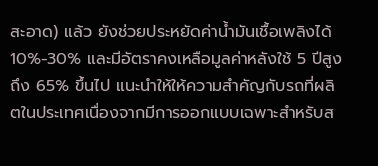สะอาด) แล้ว ยังช่วยประหยัดค่าน้ำมันเชื้อเพลิงได้ 10%-30% และมีอัตราคงเหลือมูลค่าหลังใช้ 5 ปีสูงถึง 65% ขึ้นไป แนะนำให้ให้ความสำคัญกับรถที่ผลิตในประเทศเนื่องจากมีการออกแบบเฉพาะสำหรับส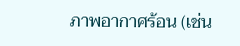ภาพอากาศร้อน (เช่น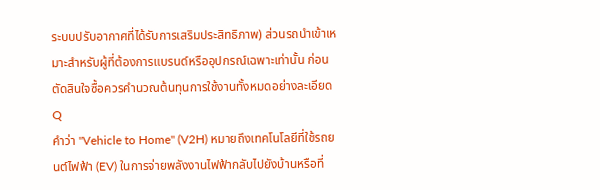ระบบปรับอากาศที่ได้รับการเสริมประสิทธิภาพ) ส่วนรถนำเข้าเหมาะสำหรับผู้ที่ต้องการแบรนด์หรืออุปกรณ์เฉพาะเท่านั้น ก่อนตัดสินใจซื้อควรคำนวณต้นทุนการใช้งานทั้งหมดอย่างละเอียด
Q
คำว่า "Vehicle to Home" (V2H) หมายถึงเทคโนโลยีที่ใช้รถยนต์ไฟฟ้า (EV) ในการจ่ายพลังงานไฟฟ้ากลับไปยังบ้านหรือที่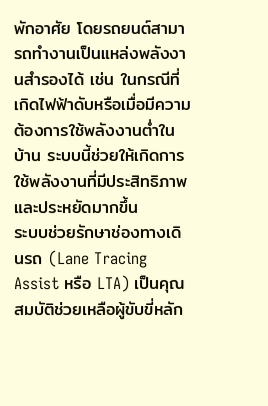พักอาศัย โดยรถยนต์สามารถทำงานเป็นแหล่งพลังงานสำรองได้ เช่น ในกรณีที่เกิดไฟฟ้าดับหรือเมื่อมีความต้องการใช้พลังงานต่ำในบ้าน ระบบนี้ช่วยให้เกิดการใช้พลังงานที่มีประสิทธิภาพและประหยัดมากขึ้น
ระบบช่วยรักษาช่องทางเดินรถ (Lane Tracing Assist หรือ LTA) เป็นคุณสมบัติช่วยเหลือผู้ขับขี่หลัก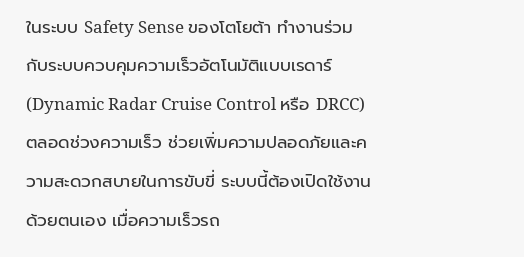ในระบบ Safety Sense ของโตโยต้า ทำงานร่วมกับระบบควบคุมความเร็วอัตโนมัติแบบเรดาร์ (Dynamic Radar Cruise Control หรือ DRCC) ตลอดช่วงความเร็ว ช่วยเพิ่มความปลอดภัยและความสะดวกสบายในการขับขี่ ระบบนี้ต้องเปิดใช้งานด้วยตนเอง เมื่อความเร็วรถ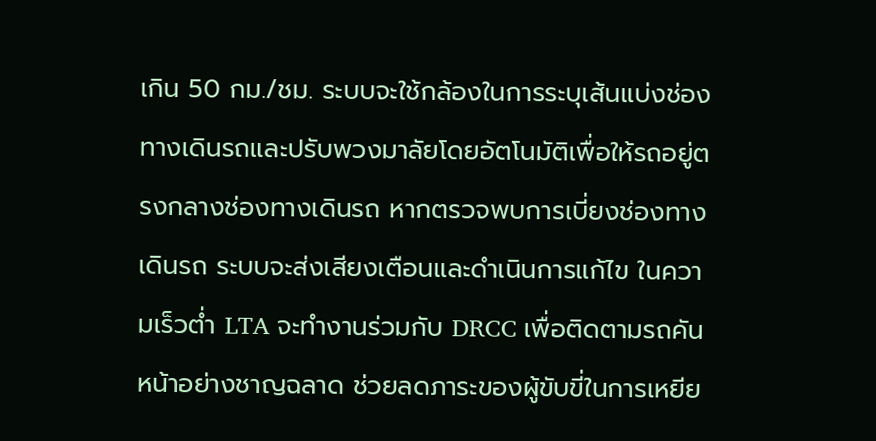เกิน 50 กม./ชม. ระบบจะใช้กล้องในการระบุเส้นแบ่งช่องทางเดินรถและปรับพวงมาลัยโดยอัตโนมัติเพื่อให้รถอยู่ตรงกลางช่องทางเดินรถ หากตรวจพบการเบี่ยงช่องทางเดินรถ ระบบจะส่งเสียงเตือนและดำเนินการแก้ไข ในความเร็วต่ำ LTA จะทำงานร่วมกับ DRCC เพื่อติดตามรถคันหน้าอย่างชาญฉลาด ช่วยลดภาระของผู้ขับขี่ในการเหยีย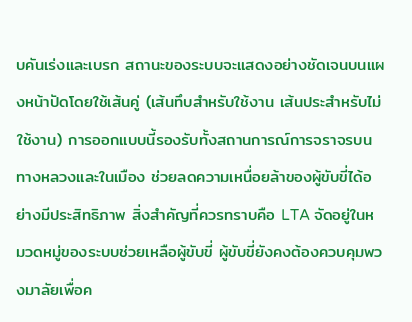บคันเร่งและเบรก สถานะของระบบจะแสดงอย่างชัดเจนบนแผงหน้าปัดโดยใช้เส้นคู่ (เส้นทึบสำหรับใช้งาน เส้นประสำหรับไม่ใช้งาน) การออกแบบนี้รองรับทั้งสถานการณ์การจราจรบนทางหลวงและในเมือง ช่วยลดความเหนื่อยล้าของผู้ขับขี่ได้อย่างมีประสิทธิภาพ สิ่งสำคัญที่ควรทราบคือ LTA จัดอยู่ในหมวดหมู่ของระบบช่วยเหลือผู้ขับขี่ ผู้ขับขี่ยังคงต้องควบคุมพวงมาลัยเพื่อค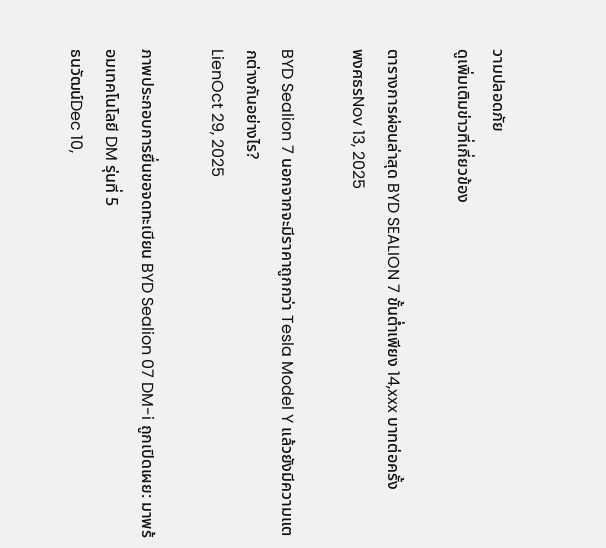วามปลอดภัย
ดูเพิ่มเติมข่าวที่เกี่ยวข้อง

ตารางการผ่อนล่าสุด BYD SEALION 7 ขั้นต่ำเพียง 14,xxx บาทต่อครั้ง
พงศธรNov 13, 2025

BYD Sealion 7 นอกจากจะมีราคาถูกกว่า Tesla Model Y แล้วยังมีความแตกต่างกันอย่างไร?
LienOct 29, 2025

ภาพประกอบการยื่นขอจดทะเบียน BYD Sealion 07 DM-i ถูกเปิดเผย: มาพร้อมเทคโนโลยี DM รุ่นที่ 5
ธนวัฒน์Dec 10,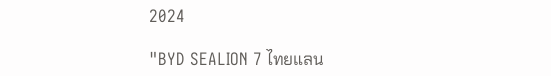2024

"BYD SEALION 7 ไทยแลน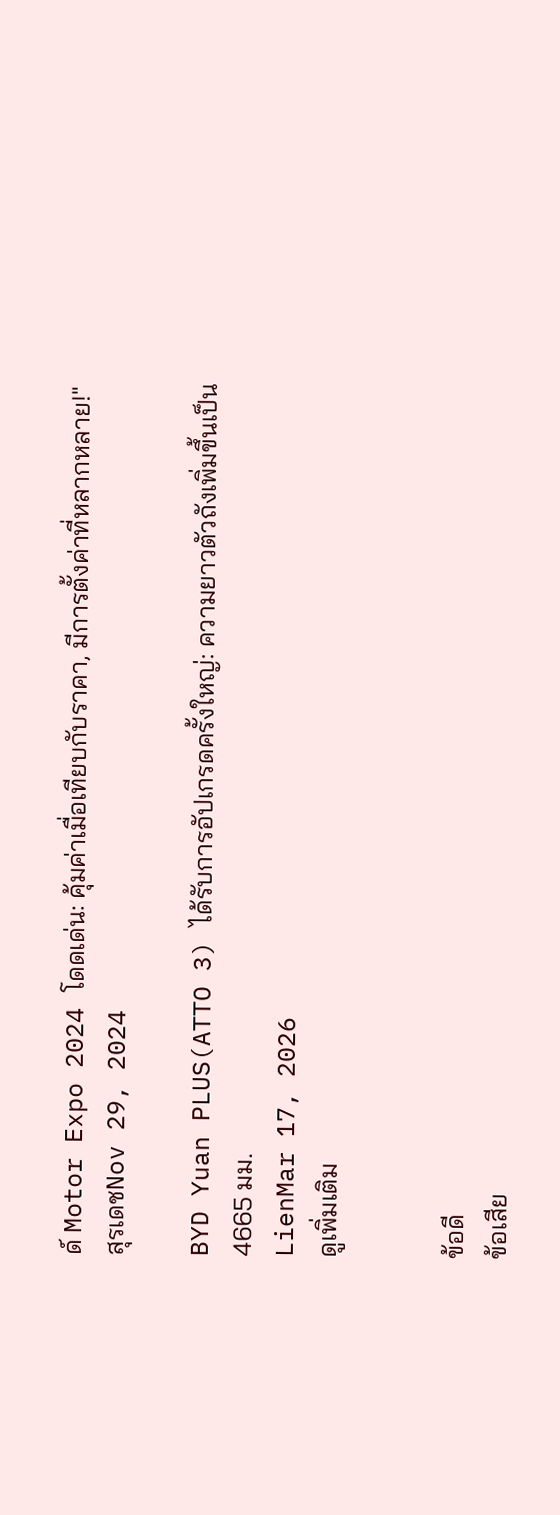ด์ Motor Expo 2024 โดดเด่น: คุ้มค่าเมื่อเทียบกับราคา, มีการตั้งค่าที่หลากหลาย!"
สุรเดชNov 29, 2024

BYD Yuan PLUS(ATTO 3) ได้รับการอัปเกรดครั้งใหญ่: ความยาวตัวถังเพิ่มขึ้นเป็น 4665 มม.
LienMar 17, 2026
ดูเพิ่มเติม


ข้อดี
ข้อเสีย